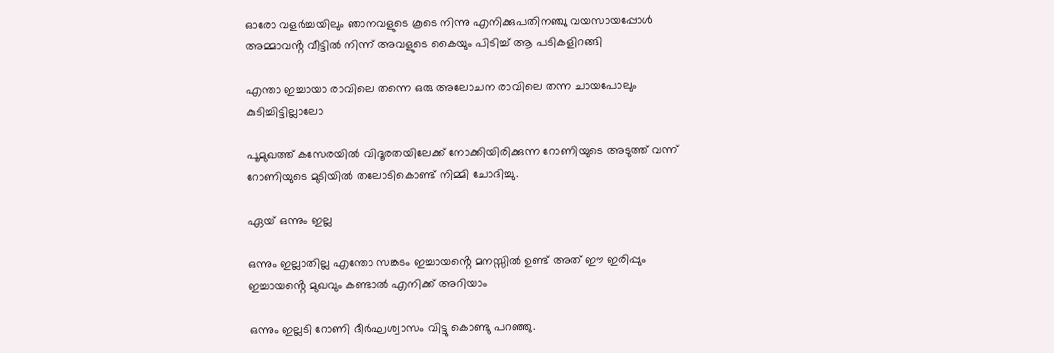ഓരോ വളർച്ചയിലും ഞാനവളുടെ കൂടെ നിന്നു എനിക്കുപതിനഞ്ചു വയസായപ്പോൾ അമ്മാവൻ്റ വീട്ടിൽ നിന്ന് അവളുടെ കൈയും പിടിച്ച് ആ പടികളിറങ്ങി

എന്താ ഇച്ചായാ രാവിലെ തന്നെ ഒരു അലോചന രാവിലെ തന്ന ചായപോലും കുടിച്ചിട്ടില്ലാലോ

പൂമുഖത്ത് കസേരയിൽ വിദൂരതയിലേക്ക് നോക്കിയിരിക്കുന്ന റോണിയുടെ അടുത്ത് വന്ന് റോണിയുടെ മുടിയിൽ തലോടികൊണ്ട് നിമ്മി ചോദിച്ചു.

ഏയ് ഒന്നും ഇല്ല

ഒന്നും ഇല്ലാതില്ല എന്തോ സങ്കടം ഇച്ചായൻ്റെ മനസ്സിൽ ഉണ്ട് അത് ഈ ഇരിപ്പും ഇച്ചായൻ്റെ മുഖവും കണ്ടാൽ എനിക്ക് അറിയാം

ഒന്നും ഇല്ലടി റോണി ദീർഘശ്വാസം വിട്ടു കൊണ്ടു പറഞ്ഞു.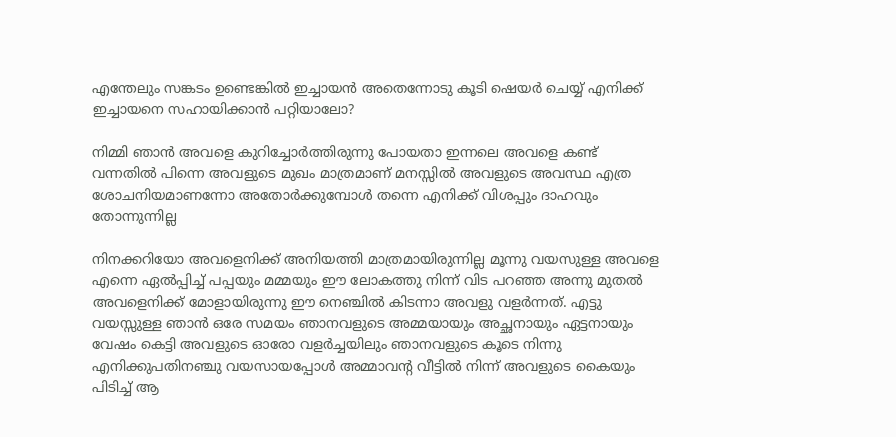എന്തേലും സങ്കടം ഉണ്ടെങ്കിൽ ഇച്ചായൻ അതെന്നോടു കൂടി ഷെയർ ചെയ്യ് എനിക്ക് ഇച്ചായനെ സഹായിക്കാൻ പറ്റിയാലോ?

നിമ്മി ഞാൻ അവളെ കുറിച്ചോർത്തിരുന്നു പോയതാ ഇന്നലെ അവളെ കണ്ട് വന്നതിൽ പിന്നെ അവളുടെ മുഖം മാത്രമാണ് മനസ്സിൽ അവളുടെ അവസ്ഥ എത്ര ശോചനിയമാണന്നോ അതോർക്കുമ്പോൾ തന്നെ എനിക്ക് വിശപ്പും ദാഹവും തോന്നുന്നില്ല

നിനക്കറിയോ അവളെനിക്ക് അനിയത്തി മാത്രമായിരുന്നില്ല മൂന്നു വയസുള്ള അവളെ എന്നെ ഏൽപ്പിച്ച് പപ്പയും മമ്മയും ഈ ലോകത്തു നിന്ന് വിട പറഞ്ഞ അന്നു മുതൽ അവളെനിക്ക് മോളായിരുന്നു ഈ നെഞ്ചിൽ കിടന്നാ അവളു വളർന്നത്. എട്ടു വയസ്സുള്ള ഞാൻ ഒരേ സമയം ഞാനവളുടെ അമ്മയായും അച്ഛനായും ഏട്ടനായും വേഷം കെട്ടി അവളുടെ ഓരോ വളർച്ചയിലും ഞാനവളുടെ കൂടെ നിന്നു എനിക്കുപതിനഞ്ചു വയസായപ്പോൾ അമ്മാവൻ്റ വീട്ടിൽ നിന്ന് അവളുടെ കൈയും പിടിച്ച് ആ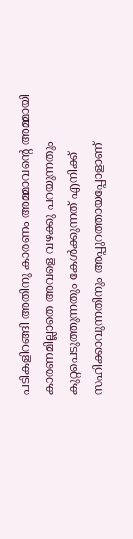പടികളിറങ്ങി അതിനു കാരണം അമ്മാവൻ്റെ അമ്മായി കാരണമില്ലാതെ അവളെ വഴക്കു പറയുന്നതും കുറ്റപെടുത്തുന്നതും കേൾക്കുന്നത് എനിക്ക് സഹിക്കാവുന്നതിനും അപ്പുറത്തായപ്പോളാണ്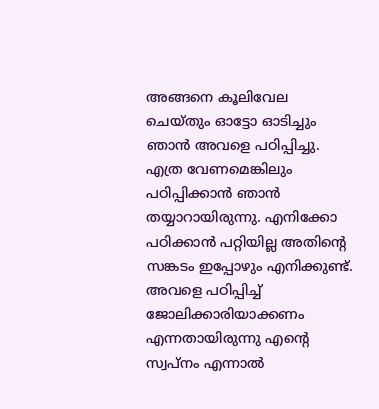അങ്ങനെ കൂലിവേല ചെയ്തും ഓട്ടോ ഓടിച്ചും ഞാൻ അവളെ പഠിപ്പിച്ചു. എത്ര വേണമെങ്കിലും പഠിപ്പിക്കാൻ ഞാൻ തയ്യാറായിരുന്നു. എനിക്കോ പഠിക്കാൻ പറ്റിയില്ല അതിൻ്റെ സങ്കടം ഇപ്പോഴും എനിക്കുണ്ട്. അവളെ പഠിപ്പിച്ച് ജോലിക്കാരിയാക്കണം എന്നതായിരുന്നു എൻ്റെ സ്വപ്നം എന്നാൽ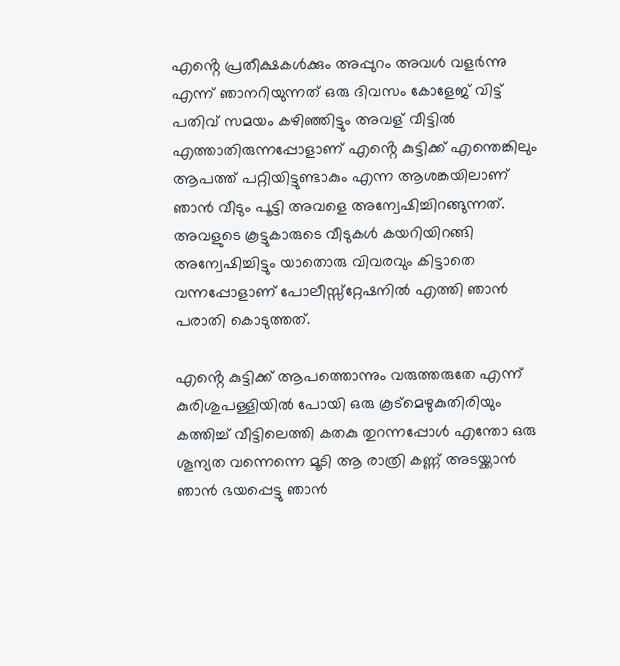എൻ്റെ പ്രതീക്ഷകൾക്കും അപ്പുറം അവൾ വളർന്നു എന്ന് ഞാനറിയുന്നത് ഒരു ദിവസം കോളേജ് വിട്ട് പതിവ് സമയം കഴിഞ്ഞിട്ടും അവള് വീട്ടിൽ എത്താതിരുന്നപ്പോളാണ് എൻ്റെ കുട്ടിക്ക് എന്തെങ്കിലും ആപത്ത് പറ്റിയിട്ടുണ്ടാകും എന്ന ആശങ്കയിലാണ് ഞാൻ വീടും പൂട്ടി അവളെ അന്വേഷിച്ചിറങ്ങുന്നത്. അവളുടെ കൂട്ടുകാരുടെ വീടുകൾ കയറിയിറങ്ങി അന്വേഷിച്ചിട്ടും യാതൊരു വിവരവും കിട്ടാതെ വന്നപ്പോളാണ് പോലീസ്സ്റ്റേഷനിൽ എത്തി ഞാൻ പരാതി കൊടുത്തത്.

എൻ്റെ കുട്ടിക്ക് ആപത്തൊന്നും വരുത്തരുതേ എന്ന് കുരിശുപള്ളിയിൽ പോയി ഒരു കൂട്മെഴുകുതിരിയും കത്തിച്ച് വീട്ടിലെത്തി കതകു തുറന്നപ്പോൾ എന്തോ ഒരു ശൂന്യത വന്നെന്നെ മൂടി ആ രാത്രി കണ്ണ് അടയ്ക്കാൻ ഞാൻ ഭയപ്പെട്ടു ഞാൻ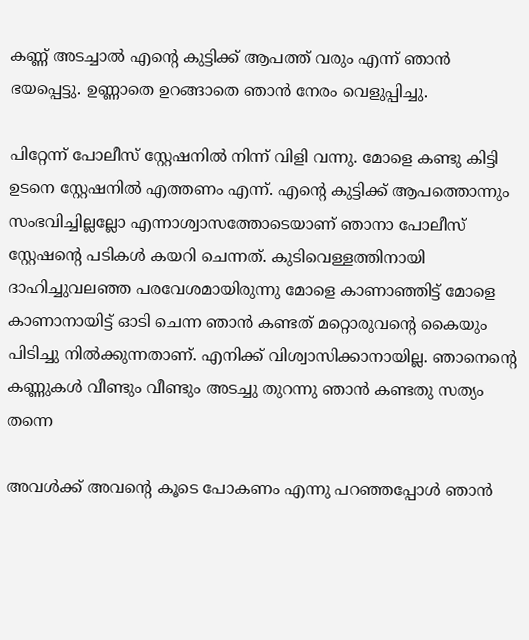കണ്ണ് അടച്ചാൽ എൻ്റെ കുട്ടിക്ക് ആപത്ത് വരും എന്ന് ഞാൻ ഭയപ്പെട്ടു. ഉണ്ണാതെ ഉറങ്ങാതെ ഞാൻ നേരം വെളുപ്പിച്ചു.

പിറ്റേന്ന് പോലീസ് സ്റ്റേഷനിൽ നിന്ന് വിളി വന്നു. മോളെ കണ്ടു കിട്ടി ഉടനെ സ്റ്റേഷനിൽ എത്തണം എന്ന്. എൻ്റെ കുട്ടിക്ക് ആപത്തൊന്നും സംഭവിച്ചില്ലല്ലോ എന്നാശ്വാസത്തോടെയാണ് ഞാനാ പോലീസ് സ്റ്റേഷൻ്റെ പടികൾ കയറി ചെന്നത്. കുടിവെള്ളത്തിനായി ദാഹിച്ചുവലഞ്ഞ പരവേശമായിരുന്നു മോളെ കാണാഞ്ഞിട്ട് മോളെ കാണാനായിട്ട് ഓടി ചെന്ന ഞാൻ കണ്ടത് മറ്റൊരുവൻ്റെ കൈയും പിടിച്ചു നിൽക്കുന്നതാണ്. എനിക്ക് വിശ്വാസിക്കാനായില്ല. ഞാനെൻ്റെ കണ്ണുകൾ വീണ്ടും വീണ്ടും അടച്ചു തുറന്നു ഞാൻ കണ്ടതു സത്യം തന്നെ

അവൾക്ക് അവൻ്റെ കൂടെ പോകണം എന്നു പറഞ്ഞപ്പോൾ ഞാൻ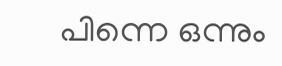പിന്നെ ഒന്നും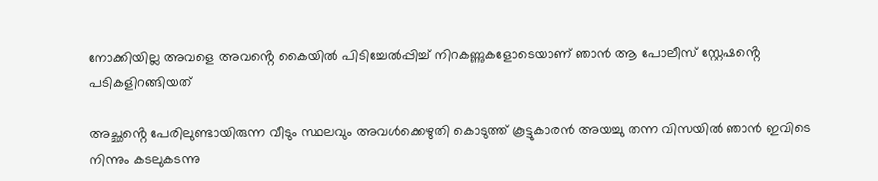നോക്കിയില്ല അവളെ അവൻ്റെ കൈയിൽ പിടിച്ചേൽപ്പിച്ച് നിറകണ്ണുകളോടെയാണ് ഞാൻ ആ പോലീസ് സ്റ്റേഷൻ്റെ പടികളിറങ്ങിയത്

അച്ഛൻ്റെ പേരിലുണ്ടായിരുന്ന വീടും സ്ഥലവും അവൾക്കെഴുതി കൊടുത്ത് കൂട്ടുകാരൻ അയച്ചു തന്ന വിസയിൽ ഞാൻ ഇവിടെ നിന്നും കടലുകടന്നു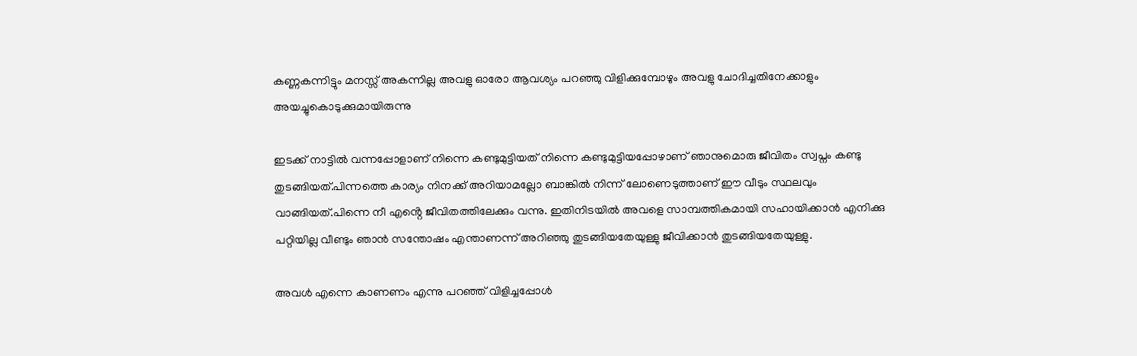കണ്ണകന്നിട്ടും മനസ്സ് അകന്നില്ല അവളു ഓരോ ആവശ്യം പറഞ്ഞു വിളിക്കുമ്പോഴും അവളു ചോദിച്ചതിനേക്കാളും അയച്ചുകൊടുക്കുമായിരുന്നു

ഇടക്ക് നാട്ടിൽ വന്നപ്പോളാണ് നിന്നെ കണ്ടുമുട്ടിയത് നിന്നെ കണ്ടുമുട്ടിയപ്പോഴാണ് ഞാനുമൊരു ജീവിതം സ്വപ്നം കണ്ടു തുടങ്ങിയത്.പിന്നത്തെ കാര്യം നിനക്ക് അറിയാമല്ലോ ബാങ്കിൽ നിന്ന് ലോണെടുത്താണ് ഈ വീടും സ്ഥലവും വാങ്ങിയത്.പിന്നെ നീ എൻ്റെ ജീവിതത്തിലേക്കും വന്നു. ഇതിനിടയിൽ അവളെ സാമ്പത്തികമായി സഹായിക്കാൻ എനിക്കു പറ്റിയില്ല വീണ്ടും ഞാൻ സന്തോഷം എന്താണന്ന് അറിഞ്ഞു തുടങ്ങിയതേയുള്ളു ജീവിക്കാൻ തുടങ്ങിയതേയുള്ളു.

അവൾ എന്നെ കാണണം എന്നു പറഞ്ഞ് വിളിച്ചപ്പോൾ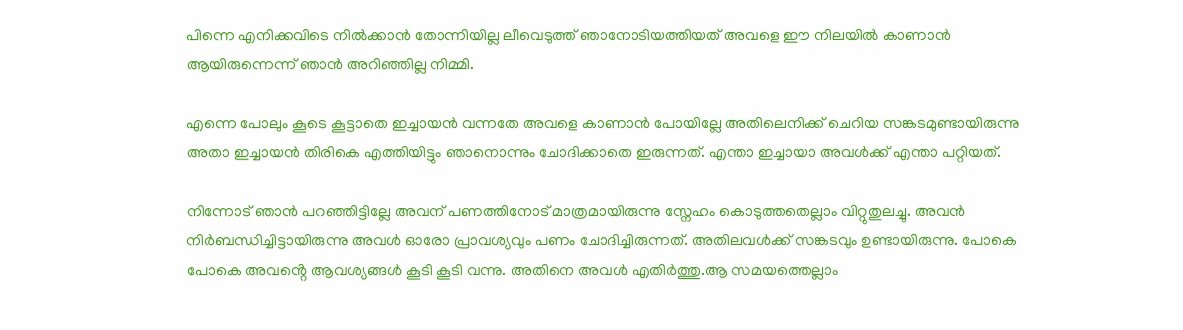പിന്നെ എനിക്കവിടെ നിൽക്കാൻ തോന്നിയില്ല ലീവെടുത്ത് ഞാനോടിയത്തിയത് അവളെ ഈ നിലയിൽ കാണാൻ ആയിരുന്നെന്ന് ഞാൻ അറിഞ്ഞില്ല നിമ്മി.

എന്നെ പോലും കൂടെ കൂട്ടാതെ ഇച്ചായൻ വന്നതേ അവളെ കാണാൻ പോയില്ലേ അതിലെനിക്ക് ചെറിയ സങ്കടമുണ്ടായിരുന്നു അതാ ഇച്ചായൻ തിരികെ എത്തിയിട്ടും ഞാനൊന്നും ചോദിക്കാതെ ഇരുന്നത്. എന്താ ഇച്ചായാ അവൾക്ക് എന്താ പറ്റിയത്.

നിന്നോട് ഞാൻ പറഞ്ഞിട്ടില്ലേ അവന് പണത്തിനോട് മാത്രമായിരുന്നു സ്നേഹം കൊടുത്തതെല്ലാം വിറ്റുതുലച്ചു. അവൻ നിർബന്ധിച്ചിട്ടായിരുന്നു അവൾ ഓരോ പ്രാവശ്യവും പണം ചോദിച്ചിരുന്നത്. അതിലവൾക്ക് സങ്കടവും ഉണ്ടായിരുന്നു. പോകെ പോകെ അവൻ്റെ ആവശ്യങ്ങൾ കൂടി കൂടി വന്നു. അതിനെ അവൾ എതിർത്തു.ആ സമയത്തെല്ലാം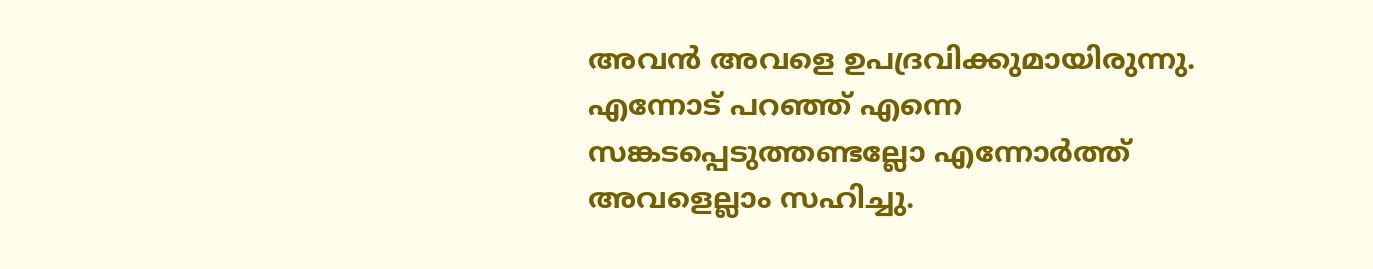അവൻ അവളെ ഉപദ്രവിക്കുമായിരുന്നു. എന്നോട് പറഞ്ഞ് എന്നെ സങ്കടപ്പെടുത്തണ്ടല്ലോ എന്നോർത്ത് അവളെല്ലാം സഹിച്ചു.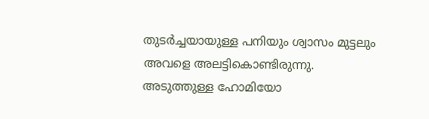തുടർച്ചയായുള്ള പനിയും ശ്വാസം മുട്ടലും അവളെ അലട്ടികൊണ്ടിരുന്നു. അടുത്തുള്ള ഹോമിയോ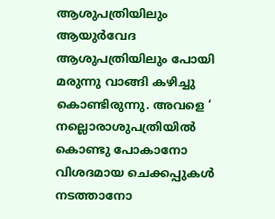ആശുപത്രിയിലും ആയുർവേദ ആശുപത്രിയിലും പോയി മരുന്നു വാങ്ങി കഴിച്ചു കൊണ്ടിരുന്നു. അവളെ ‘ നല്ലൊരാശുപത്രിയിൽ കൊണ്ടു പോകാനോ വിശദമായ ചെക്കപ്പുകൾ നടത്താനോ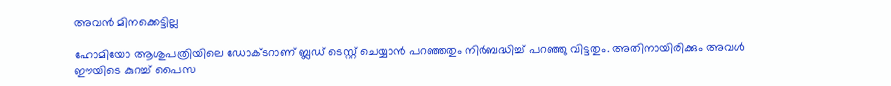അവൻ മിനക്കെട്ടില്ല

ഹോമിയോ ആശുപത്രിയിലെ ഡോക്ടറാണ് ബ്ലഡ് ടെസ്റ്റ് ചെയ്യാൻ പറഞ്ഞതും നിർബദ്ധിച്ച് പറഞ്ഞു വിട്ടതും. അതിനായിരിക്കും അവൾ ഈയിടെ കുറച്ച് പൈസ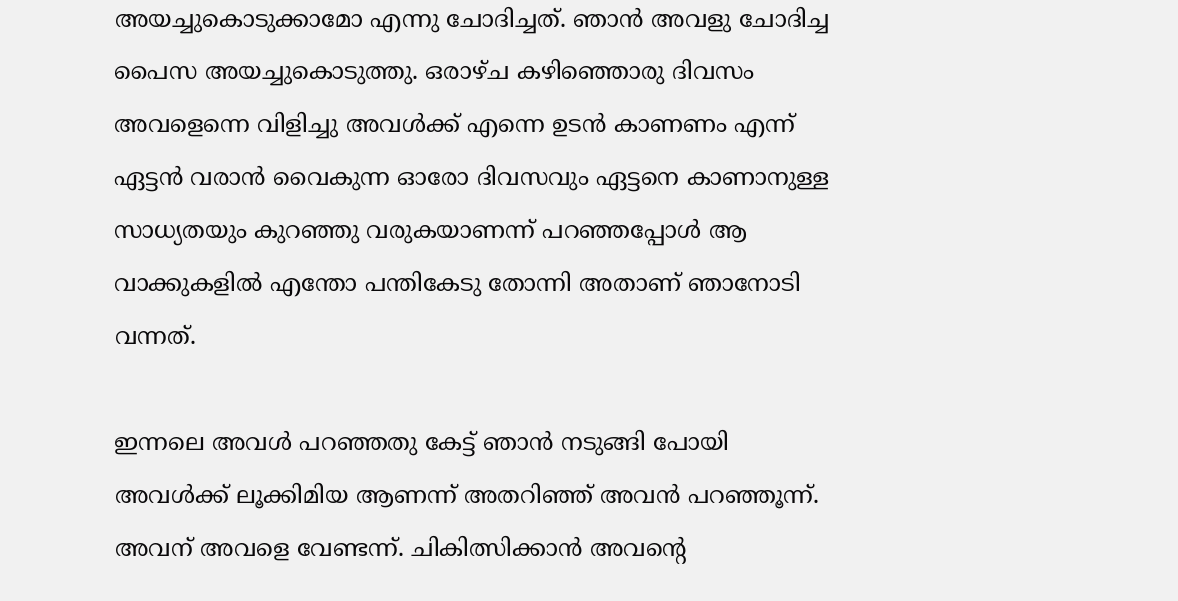അയച്ചുകൊടുക്കാമോ എന്നു ചോദിച്ചത്. ഞാൻ അവളു ചോദിച്ച പൈസ അയച്ചുകൊടുത്തു. ഒരാഴ്ച കഴിഞ്ഞൊരു ദിവസം അവളെന്നെ വിളിച്ചു അവൾക്ക് എന്നെ ഉടൻ കാണണം എന്ന് ഏട്ടൻ വരാൻ വൈകുന്ന ഓരോ ദിവസവും ഏട്ടനെ കാണാനുള്ള സാധ്യതയും കുറഞ്ഞു വരുകയാണന്ന് പറഞ്ഞപ്പോൾ ആ വാക്കുകളിൽ എന്തോ പന്തികേടു തോന്നി അതാണ് ഞാനോടി വന്നത്.

ഇന്നലെ അവൾ പറഞ്ഞതു കേട്ട് ഞാൻ നടുങ്ങി പോയി അവൾക്ക് ലൂക്കിമിയ ആണന്ന് അതറിഞ്ഞ് അവൻ പറഞ്ഞൂന്ന്. അവന് അവളെ വേണ്ടന്ന്. ചികിത്സിക്കാൻ അവൻ്റെ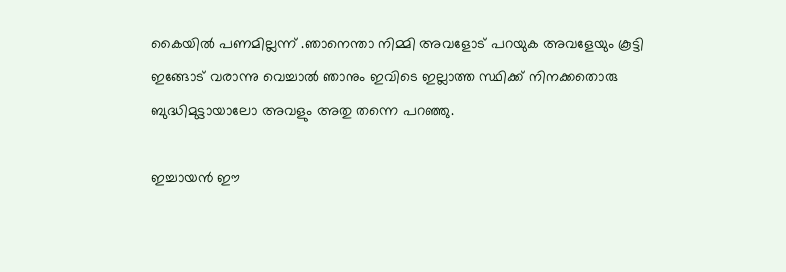കൈയിൽ പണമില്ലന്ന് .ഞാനെന്താ നിമ്മി അവളോട് പറയുക അവളേയും കൂട്ടി ഇങ്ങോട് വരാന്നു വെച്ചാൽ ഞാനും ഇവിടെ ഇല്ലാത്ത സ്ഥിക്ക് നിനക്കതൊരു ബുദ്ധിമുട്ടായാലോ അവളും അതു തന്നെ പറഞ്ഞു.

ഇച്ചായൻ ഈ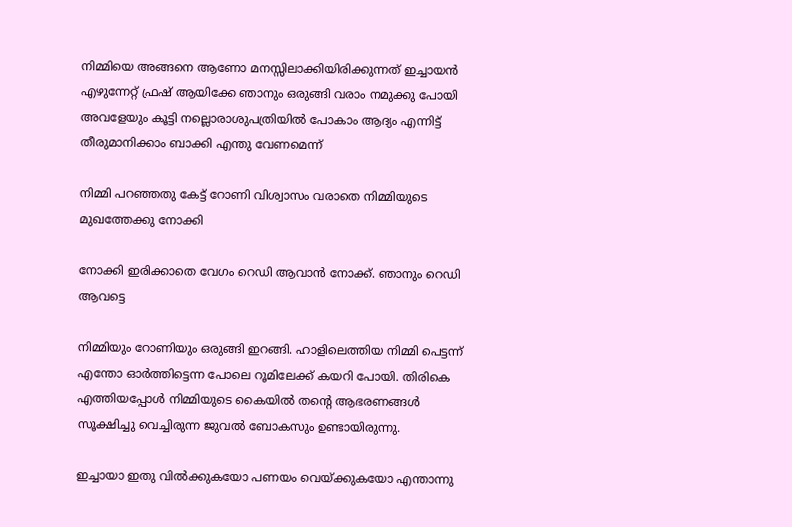നിമ്മിയെ അങ്ങനെ ആണോ മനസ്സിലാക്കിയിരിക്കുന്നത് ഇച്ചായൻ എഴുന്നേറ്റ് ഫ്രഷ് ആയിക്കേ ഞാനും ഒരുങ്ങി വരാം നമുക്കു പോയി അവളേയും കൂട്ടി നല്ലൊരാശുപത്രിയിൽ പോകാം ആദ്യം എന്നിട്ട് തീരുമാനിക്കാം ബാക്കി എന്തു വേണമെന്ന്‌

നിമ്മി പറഞ്ഞതു കേട്ട് റോണി വിശ്വാസം വരാതെ നിമ്മിയുടെ മുഖത്തേക്കു നോക്കി

നോക്കി ഇരിക്കാതെ വേഗം റെഡി ആവാൻ നോക്ക്. ഞാനും റെഡി ആവട്ടെ

നിമ്മിയും റോണിയും ഒരുങ്ങി ഇറങ്ങി. ഹാളിലെത്തിയ നിമ്മി പെട്ടന്ന് എന്തോ ഓർത്തിട്ടെന്ന പോലെ റൂമിലേക്ക് കയറി പോയി. തിരികെ എത്തിയപ്പോൾ നിമ്മിയുടെ കൈയിൽ തൻ്റെ ആഭരണങ്ങൾ സൂക്ഷിച്ചു വെച്ചിരുന്ന ജുവൽ ബോകസും ഉണ്ടായിരുന്നു.

ഇച്ചായാ ഇതു വിൽക്കുകയോ പണയം വെയ്ക്കുകയോ എന്താന്നു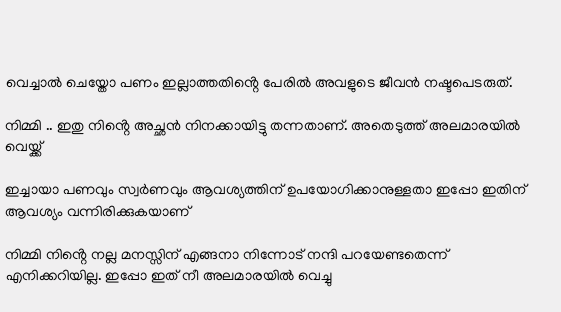വെച്ചാൽ ചെയ്തോ പണം ഇല്ലാത്തതിൻ്റെ പേരിൽ അവളുടെ ജീവൻ നഷ്ടപെടരുത്.

നിമ്മി .. ഇതു നിൻ്റെ അച്ഛൻ നിനക്കായിട്ടു തന്നതാണ്. അതെടുത്ത് അലമാരയിൽ വെയ്ക്ക്

ഇച്ചായാ പണവും സ്വർണവും ആവശ്യത്തിന് ഉപയോഗിക്കാനുള്ളതാ ഇപ്പോ ഇതിന് ആവശ്യം വന്നിരിക്കുകയാണ്

നിമ്മി നിൻ്റെ നല്ല മനസ്സിന് എങ്ങനാ നിന്നോട് നന്ദി പറയേണ്ടതെന്ന് എനിക്കറിയില്ല. ഇപ്പോ ഇത് നീ അലമാരയിൽ വെച്ചു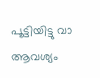പൂട്ടിയിട്ടു വാ ആവശ്യം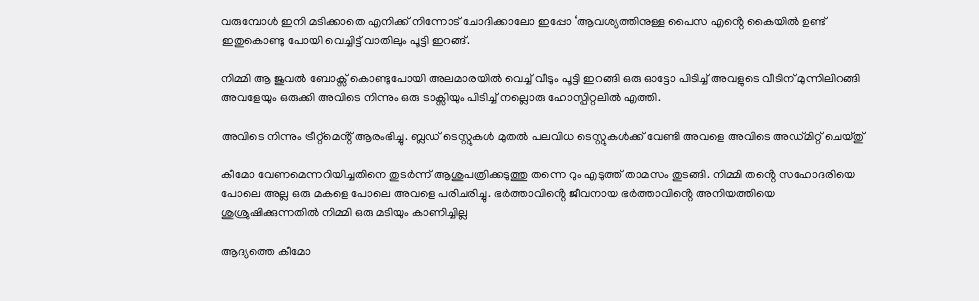വരുമ്പോൾ ഇനി മടിക്കാതെ എനിക്ക് നിന്നോട് ചോദിക്കാലോ ഇപ്പോ ‘ആവശ്യത്തിനുള്ള പൈസ എൻ്റെ കൈയിൽ ഉണ്ട് ഇതുകൊണ്ടു പോയി വെച്ചിട്ട് വാതിലും പൂട്ടി ഇറങ്ങ്.

നിമ്മി ആ ജുവൽ ബോക്സ് കൊണ്ടുപോയി അലമാരയിൽ വെച്ച് വീടും പൂട്ടി ഇറങ്ങി ഒരു ഓട്ടോ പിടിച്ച് അവളുടെ വീടിന് മുന്നിലിറങ്ങി അവളേയും ഒരുക്കി അവിടെ നിന്നും ഒരു ടാക്സിയും പിടിച്ച് നല്ലൊരു ഹോസ്പിറ്റലിൽ എത്തി.

അവിടെ നിന്നും ട്രീറ്റ്മെൻ്റ് ആരംഭിച്ചു. ബ്ലഡ് ടെസ്റ്റുകൾ മുതൽ പലവിധ ടെസ്റ്റുകൾക്ക് വേണ്ടി അവളെ അവിടെ അഡ്മിറ്റ് ചെയ്തു്

കീമോ വേണമെന്നറിയിച്ചതിനെ തുടർന്ന് ആശുപത്രിക്കടുത്തു തന്നെ റും എടുത്ത് താമസം തുടങ്ങി. നിമ്മി തൻ്റെ സഹോദരിയെ പോലെ അല്ല ഒരു മകളെ പോലെ അവളെ പരിചരിച്ചു. ഭർത്താവിൻ്റെ ജീവനായ ഭർത്താവിൻ്റെ അനിയത്തിയെ ശുശ്രുഷിക്കുന്നതിൽ നിമ്മി ഒരു മടിയും കാണിച്ചില്ല

ആദ്യത്തെ കീമോ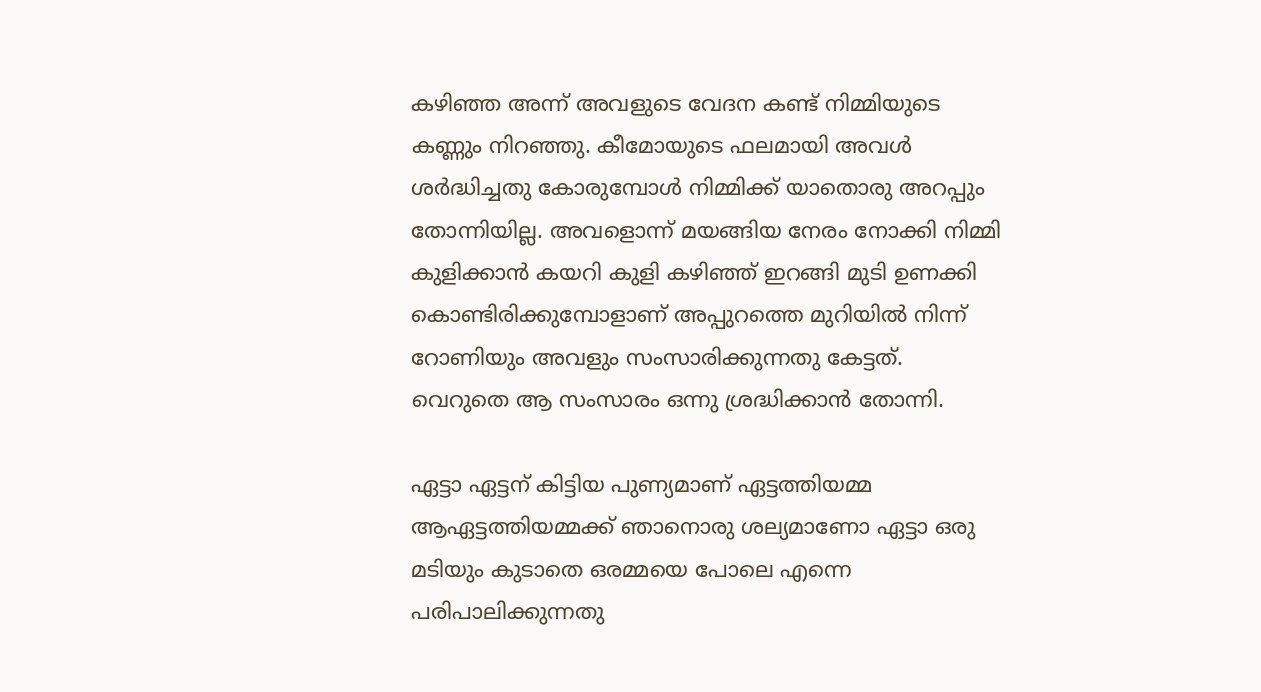കഴിഞ്ഞ അന്ന് അവളുടെ വേദന കണ്ട് നിമ്മിയുടെ കണ്ണും നിറഞ്ഞു. കീമോയുടെ ഫലമായി അവൾ ശർദ്ധിച്ചതു കോരുമ്പോൾ നിമ്മിക്ക് യാതൊരു അറപ്പും തോന്നിയില്ല. അവളൊന്ന് മയങ്ങിയ നേരം നോക്കി നിമ്മി കുളിക്കാൻ കയറി കുളി കഴിഞ്ഞ് ഇറങ്ങി മുടി ഉണക്കി കൊണ്ടിരിക്കുമ്പോളാണ് അപ്പുറത്തെ മുറിയിൽ നിന്ന് റോണിയും അവളും സംസാരിക്കുന്നതു കേട്ടത്. വെറുതെ ആ സംസാരം ഒന്നു ശ്രദ്ധിക്കാൻ തോന്നി.

ഏട്ടാ ഏട്ടന് കിട്ടിയ പുണ്യമാണ് ഏട്ടത്തിയമ്മ ആഏട്ടത്തിയമ്മക്ക് ഞാനൊരു ശല്യമാണോ ഏട്ടാ ഒരു മടിയും കുടാതെ ഒരമ്മയെ പോലെ എന്നെ പരിപാലിക്കുന്നതു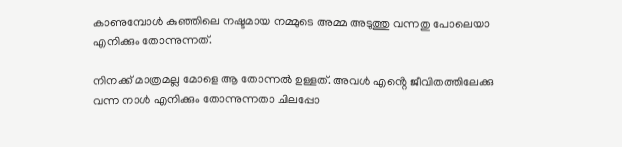കാണുമ്പോൾ കുഞ്ഞിലെ നഷ്ടമായ നമ്മുടെ അമ്മ അടുത്തു വന്നതു പോലെയാ എനിക്കും തോന്നുന്നത്.

നിനക്ക് മാത്രമല്ല മോളെ ആ തോന്നൽ ഉള്ളത്. അവൾ എൻ്റെ ജീവിതത്തിലേക്കു വന്ന നാൾ എനിക്കും തോന്നുന്നതാ ചിലപ്പോ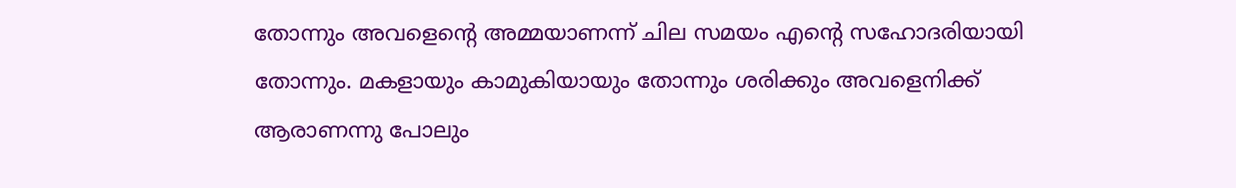തോന്നും അവളെൻ്റെ അമ്മയാണന്ന് ചില സമയം എൻ്റെ സഹോദരിയായി തോന്നും. മകളായും കാമുകിയായും തോന്നും ശരിക്കും അവളെനിക്ക് ആരാണന്നു പോലും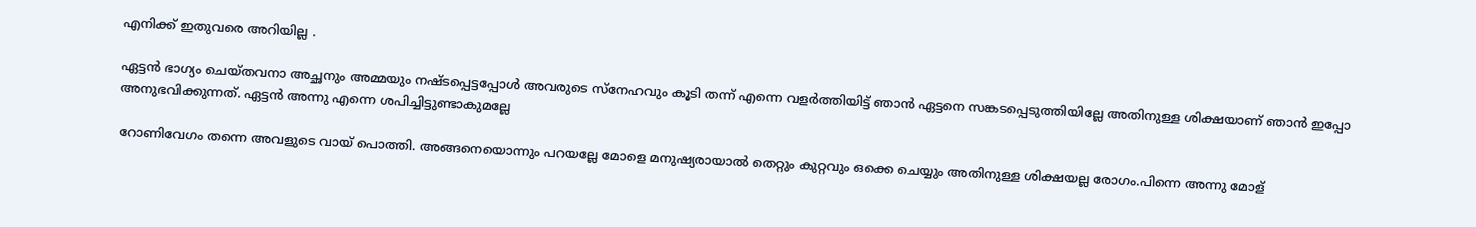എനിക്ക് ഇതുവരെ അറിയില്ല .

ഏട്ടൻ ഭാഗ്യം ചെയ്തവനാ അച്ഛനും അമ്മയും നഷ്ടപ്പെട്ടപ്പോൾ അവരുടെ സ്നേഹവും കൂടി തന്ന് എന്നെ വളർത്തിയിട്ട് ഞാൻ ഏട്ടനെ സങ്കടപ്പെടുത്തിയില്ലേ അതിനുള്ള ശിക്ഷയാണ് ഞാൻ ഇപ്പോ അനുഭവിക്കുന്നത്‌. ഏട്ടൻ അന്നു എന്നെ ശപിച്ചിട്ടുണ്ടാകുമല്ലേ

റോണിവേഗം തന്നെ അവളുടെ വായ് പൊത്തി. അങ്ങനെയൊന്നും പറയല്ലേ മോളെ മനുഷ്യരായാൽ തെറ്റും കുറ്റവും ഒക്കെ ചെയ്യും അതിനുള്ള ശിക്ഷയല്ല രോഗം.പിന്നെ അന്നു മോള്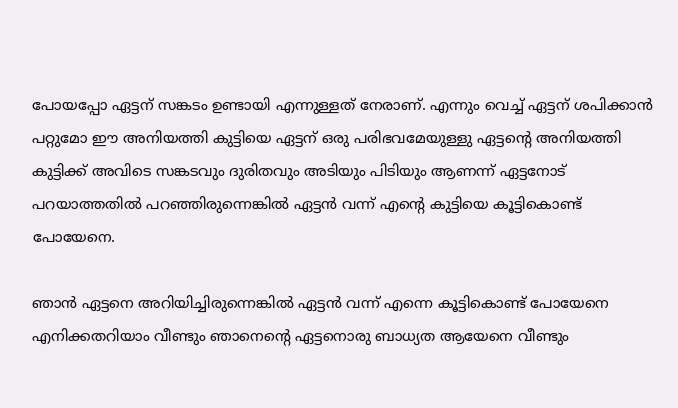പോയപ്പോ ഏട്ടന് സങ്കടം ഉണ്ടായി എന്നുള്ളത് നേരാണ്. എന്നും വെച്ച് ഏട്ടന് ശപിക്കാൻ പറ്റുമോ ഈ അനിയത്തി കുട്ടിയെ ഏട്ടന് ഒരു പരിഭവമേയുള്ളു ഏട്ടൻ്റെ അനിയത്തി കുട്ടിക്ക് അവിടെ സങ്കടവും ദുരിതവും അടിയും പിടിയും ആണന്ന് ഏട്ടനോട് പറയാത്തതിൽ പറഞ്ഞിരുന്നെങ്കിൽ ഏട്ടൻ വന്ന് എൻ്റെ കുട്ടിയെ കൂട്ടികൊണ്ട് പോയേനെ.

ഞാൻ ഏട്ടനെ അറിയിച്ചിരുന്നെങ്കിൽ ഏട്ടൻ വന്ന് എന്നെ കൂട്ടികൊണ്ട് പോയേനെ എനിക്കതറിയാം വീണ്ടും ഞാനെൻ്റെ ഏട്ടനൊരു ബാധ്യത ആയേനെ വീണ്ടും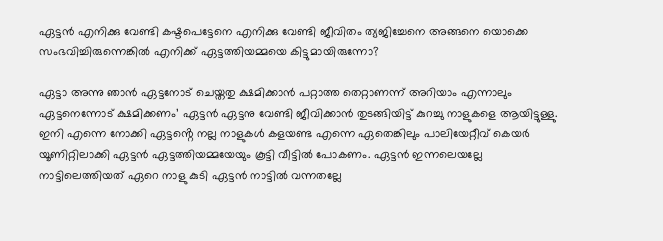ഏട്ടൻ എനിക്കു വേണ്ടി കഷ്ടപെട്ടേനെ എനിക്കു വേണ്ടി ജീവിതം ത്യജിച്ചേനെ അങ്ങനെ യൊക്കെ സംഭവിച്ചിരുന്നെങ്കിൽ എനിക്ക് ഏട്ടത്തിയമ്മയെ കിട്ടുമായിരുന്നോ?

ഏട്ടാ അന്നു ഞാൻ ഏട്ടനോട് ചെയ്തതു ക്ഷമിക്കാൻ പറ്റാത്ത തെറ്റാണന്ന് അറിയാം എന്നാലും ഏട്ടനെന്നോട് ക്ഷമിക്കണം’ ഏട്ടൻ ഏട്ടനു വേണ്ടി ജീവിക്കാൻ തുടങ്ങിയിട്ട് കുറച്ചു നാളുകളെ ആയിട്ടുള്ളു. ഇനി എന്നെ നോക്കി ഏട്ടൻ്റെ നല്ല നാളുകൾ കളയണ്ട എന്നെ ഏതെങ്കിലും പാലിയേറ്റീവ് കെയർ യൂണിറ്റിലാക്കി ഏട്ടൻ ഏട്ടത്തിയമ്മയേയും കൂട്ടി വീട്ടിൽ പോകണം. ഏട്ടൻ ഇന്നലെയല്ലേ നാട്ടിലെത്തിയത് ഏറെ നാളു കുടി ഏട്ടൻ നാട്ടിൽ വന്നതല്ലേ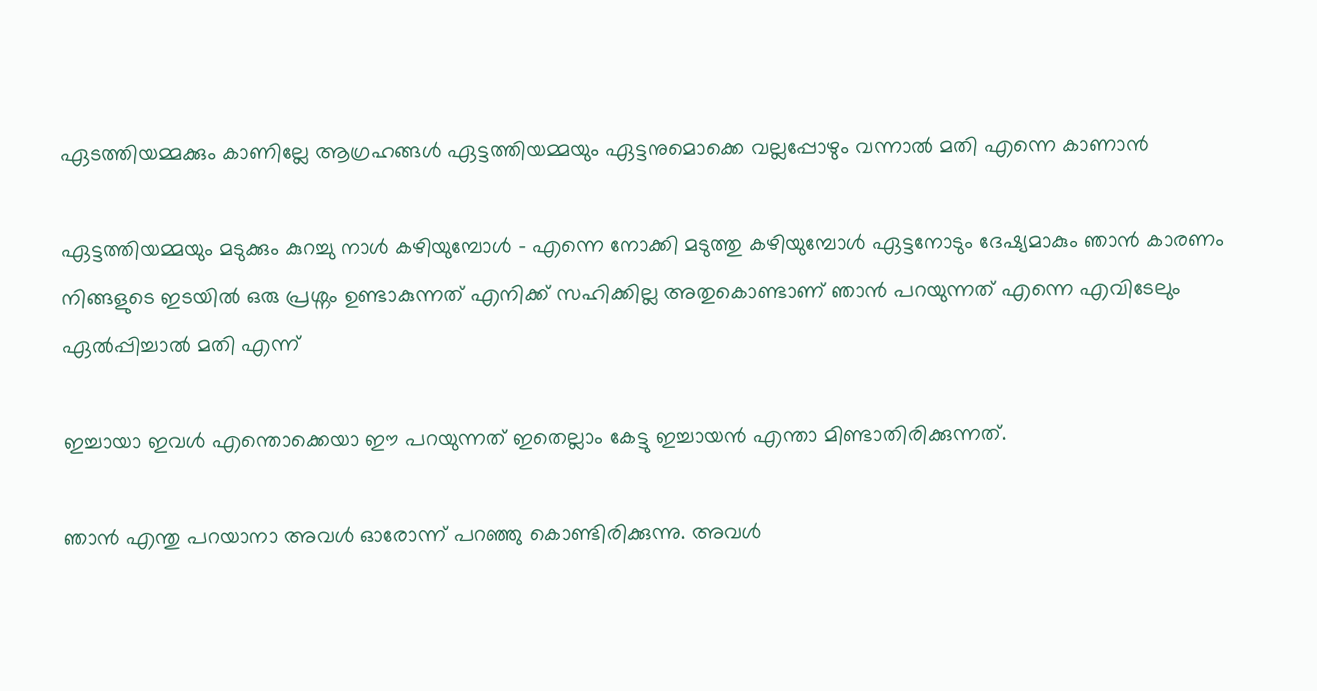ഏടത്തിയമ്മക്കും കാണില്ലേ ആഗ്രഹങ്ങൾ ഏട്ടത്തിയമ്മയും ഏട്ടനുമൊക്കെ വല്ലപ്പോഴും വന്നാൽ മതി എന്നെ കാണാൻ

ഏട്ടത്തിയമ്മയും മടുക്കും കുറച്ചു നാൾ കഴിയുമ്പോൾ – എന്നെ നോക്കി മടുത്തു കഴിയുമ്പോൾ ഏട്ടനോടും ദേഷ്യമാകും ഞാൻ കാരണം നിങ്ങളുടെ ഇടയിൽ ഒരു പ്രശ്നം ഉണ്ടാകുന്നത് എനിക്ക് സഹിക്കില്ല അതുകൊണ്ടാണ് ഞാൻ പറയുന്നത് എന്നെ എവിടേലും ഏൽപ്പിച്ചാൽ മതി എന്ന്

ഇച്ചായാ ഇവൾ എന്തൊക്കെയാ ഈ പറയുന്നത് ഇതെല്ലാം കേട്ടു ഇച്ചായൻ എന്താ മിണ്ടാതിരിക്കുന്നത്.

ഞാൻ എന്തു പറയാനാ അവൾ ഓരോന്ന് പറഞ്ഞു കൊണ്ടിരിക്കുന്നു. അവൾ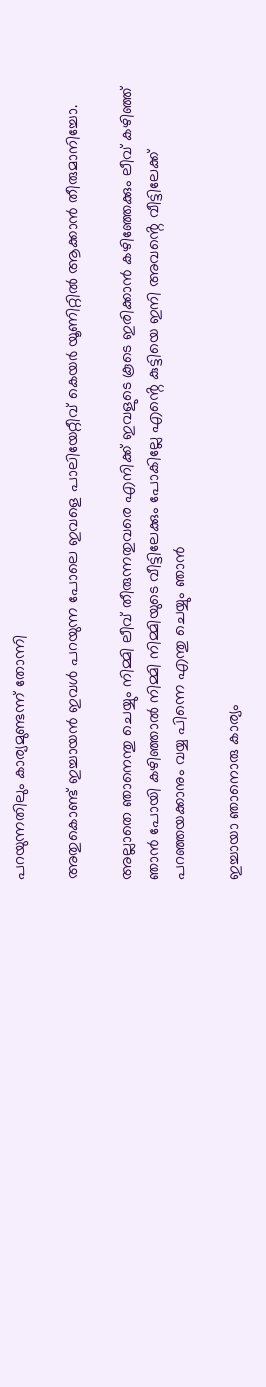പറയുന്നതിലും കാര്യമുണ്ടന്ന് തോന്നി

അതുകൊണ്ട് ഇച്ചായൻ ഇവൾ പറയുന്ന പോലെ ഇവളെ പാലിയേറ്റീവ് കെയർ യൂണിറ്റിൽ ആക്കാൻ തീരുമാനിച്ചോ.

അല്ലാതെ ഞാനെന്തു ചെയ്യും നിമ്മി ലീവ് തീരുന്നതുവരെ എനിക്ക് ഇവളുടെ കൂടെ ഇരിക്കാൻ കഴിഞ്ഞേക്കും ലീവ് കഴിഞ്ഞ് ഞാൻ പോയി കഴിഞ്ഞാൽ നിമ്മി നിമ്മിയുടെ വീട്ടിലേക്കും പോകില്ലേ എൻ്റെ കുട്ടിയെ ഇനി അവൻ്റെ വീട്ടിലേക്ക് പറഞ്ഞയക്കാനും വയ്യ പിന്നെ എന്തു ചെയ്യും ഞാൻ

ഇച്ചായാ ഞാനൊരു കാര്യം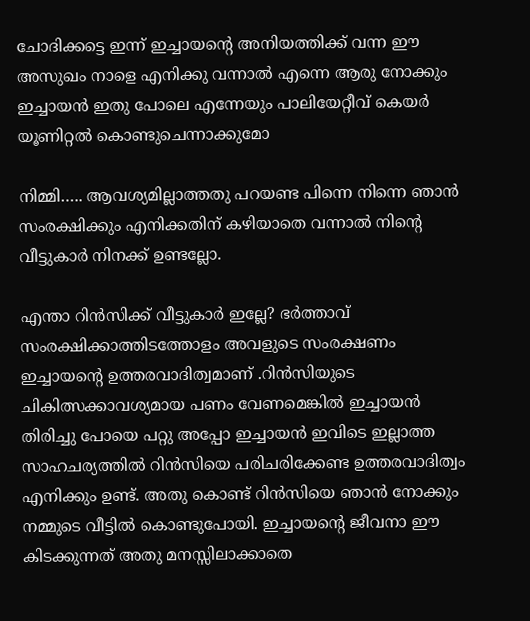ചോദിക്കട്ടെ ഇന്ന് ഇച്ചായൻ്റെ അനിയത്തിക്ക് വന്ന ഈ അസുഖം നാളെ എനിക്കു വന്നാൽ എന്നെ ആരു നോക്കും ഇച്ചായൻ ഇതു പോലെ എന്നേയും പാലിയേറ്റീവ് കെയർ യൂണിറ്റൽ കൊണ്ടുചെന്നാക്കുമോ

നിമ്മി….. ആവശ്യമില്ലാത്തതു പറയണ്ട പിന്നെ നിന്നെ ഞാൻ സംരക്ഷിക്കും എനിക്കതിന് കഴിയാതെ വന്നാൽ നിൻ്റെ വീട്ടുകാർ നിനക്ക് ഉണ്ടല്ലോ.

എന്താ റിൻസിക്ക് വീട്ടുകാർ ഇല്ലേ? ഭർത്താവ് സംരക്ഷിക്കാത്തിടത്തോളം അവളുടെ സംരക്ഷണം ഇച്ചായൻ്റെ ഉത്തരവാദിത്വമാണ് .റിൻസിയുടെ ചികിത്സക്കാവശ്യമായ പണം വേണമെങ്കിൽ ഇച്ചായൻ തിരിച്ചു പോയെ പറ്റു അപ്പോ ഇച്ചായൻ ഇവിടെ ഇല്ലാത്ത സാഹചര്യത്തിൽ റിൻസിയെ പരിചരിക്കേണ്ട ഉത്തരവാദിത്വം എനിക്കും ഉണ്ട്. അതു കൊണ്ട് റിൻസിയെ ഞാൻ നോക്കും നമ്മുടെ വീട്ടിൽ കൊണ്ടുപോയി. ഇച്ചായൻ്റെ ജീവനാ ഈ കിടക്കുന്നത് അതു മനസ്സിലാക്കാതെ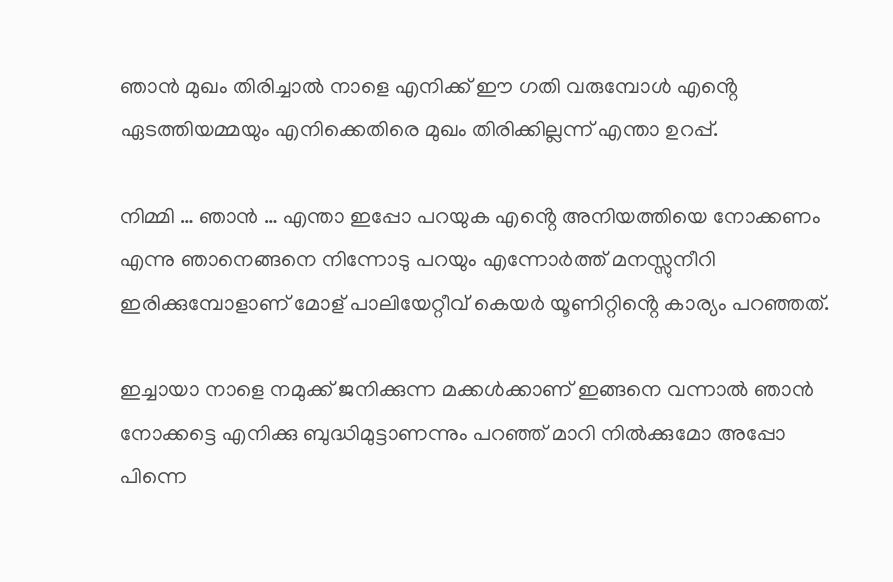ഞാൻ മുഖം തിരിച്ചാൽ നാളെ എനിക്ക് ഈ ഗതി വരുമ്പോൾ എൻ്റെ ഏടത്തിയമ്മയും എനിക്കെതിരെ മുഖം തിരിക്കില്ലന്ന് എന്താ ഉറപ്പ്.

നിമ്മി … ഞാൻ … എന്താ ഇപ്പോ പറയുക എൻ്റെ അനിയത്തിയെ നോക്കണം എന്നു ഞാനെങ്ങനെ നിന്നോടു പറയും എന്നോർത്ത് മനസ്സുനീറി ഇരിക്കുമ്പോളാണ് മോള് പാലിയേറ്റീവ് കെയർ യൂണിറ്റിൻ്റെ കാര്യം പറഞ്ഞത്.

ഇച്ചായാ നാളെ നമുക്ക് ജനിക്കുന്ന മക്കൾക്കാണ് ഇങ്ങനെ വന്നാൽ ഞാൻ നോക്കട്ടെ എനിക്കു ബുദ്ധിമുട്ടാണന്നും പറഞ്ഞ് മാറി നിൽക്കുമോ അപ്പോ പിന്നെ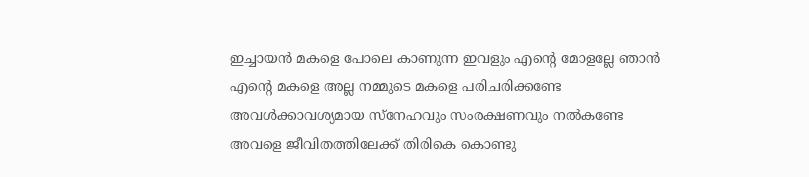ഇച്ചായൻ മകളെ പോലെ കാണുന്ന ഇവളും എൻ്റെ മോളല്ലേ ഞാൻ എൻ്റെ മകളെ അല്ല നമ്മുടെ മകളെ പരിചരിക്കണ്ടേ അവൾക്കാവശ്യമായ സ്നേഹവും സംരക്ഷണവും നൽകണ്ടേ അവളെ ജീവിതത്തിലേക്ക് തിരികെ കൊണ്ടു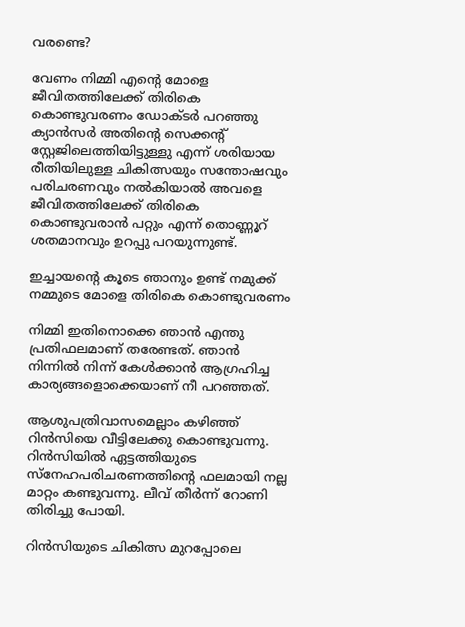വരണ്ടെ?

വേണം നിമ്മി എൻ്റെ മോളെ ജീവിതത്തിലേക്ക് തിരികെ കൊണ്ടുവരണം ഡോക്ടർ പറഞ്ഞു ക്യാൻസർ അതിൻ്റെ സെക്കൻ്റ് സ്റ്റേജിലെത്തിയിട്ടുള്ളു എന്ന്‌ ശരിയായ രീതിയിലുള്ള ചികിത്സയും സന്തോഷവും പരിചരണവും നൽകിയാൽ അവളെ ജീവിതത്തിലേക്ക് തിരികെ കൊണ്ടുവരാൻ പറ്റും എന്ന് തൊണ്ണൂറ് ശതമാനവും ഉറപ്പു പറയുന്നുണ്ട്.

ഇച്ചായൻ്റെ കൂടെ ഞാനും ഉണ്ട് നമുക്ക് നമ്മുടെ മോളെ തിരികെ കൊണ്ടുവരണം

നിമ്മി ഇതിനൊക്കെ ഞാൻ എന്തു പ്രതിഫലമാണ് തരേണ്ടത്. ഞാൻ നിന്നിൽ നിന്ന് കേൾക്കാൻ ആഗ്രഹിച്ച കാര്യങ്ങളൊക്കെയാണ് നീ പറഞ്ഞത്.

ആശുപത്രിവാസമെല്ലാം കഴിഞ്ഞ് റിൻസിയെ വീട്ടിലേക്കു കൊണ്ടുവന്നു. റിൻസിയിൽ ഏട്ടത്തിയുടെ സ്നേഹപരിചരണത്തിൻ്റെ ഫലമായി നല്ല മാറ്റം കണ്ടുവന്നു. ലീവ് തീർന്ന് റോണി തിരിച്ചു പോയി.

റിൻസിയുടെ ചികിത്സ മുറപ്പോലെ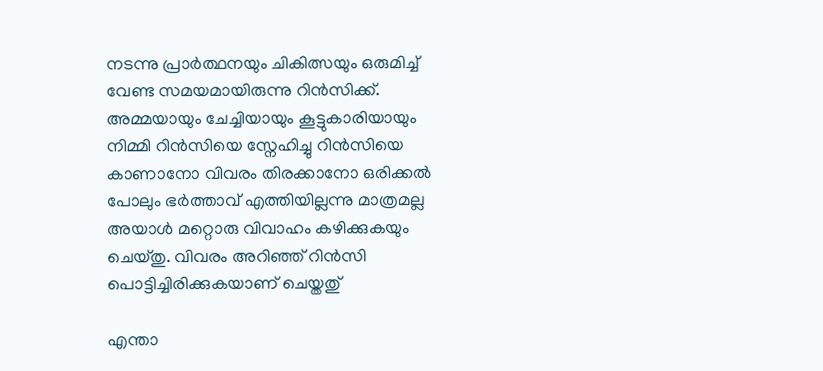നടന്നു പ്രാർത്ഥനയും ചികിത്സയും ഒരുമിച്ച് വേണ്ട സമയമായിരുന്നു റിൻസിക്ക്. അമ്മയായും ചേച്ചിയായും കൂട്ടുകാരിയായും നിമ്മി റിൻസിയെ സ്നേഹിച്ചു റിൻസിയെ കാണാനോ വിവരം തിരക്കാനോ ഒരിക്കൽ പോലും ഭർത്താവ് എത്തിയില്ലന്നു മാത്രമല്ല അയാൾ മറ്റൊരു വിവാഹം കഴിക്കുകയും ചെയ്തു. വിവരം അറിഞ്ഞ് റിൻസി പൊട്ടിച്ചിരിക്കുകയാണ് ചെയ്തതു്

എന്താ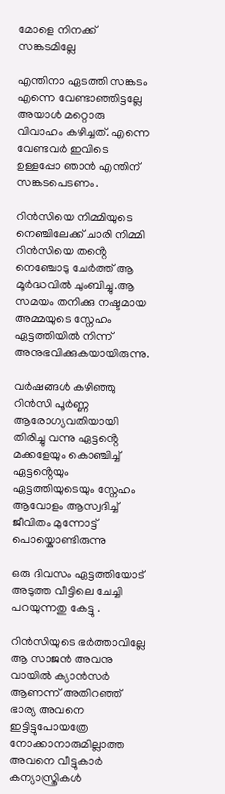മോളെ നിനക്ക് സങ്കടമില്ലേ

എന്തിനാ ഏടത്തി സങ്കടം എന്നെ വേണ്ടാഞ്ഞിട്ടല്ലേ അയാൾ മറ്റൊരു വിവാഹം കഴിച്ചത്. എന്നെ വേണ്ടവർ ഇവിടെ ഉള്ളപ്പോ ഞാൻ എന്തിന് സങ്കടപെടണം.

റിൻസിയെ നിമ്മിയുടെ നെഞ്ചിലേക്ക് ചാരി നിമ്മി റിൻസിയെ തൻ്റെ നെഞ്ചോടു ചേർത്ത് ആ മൂർദ്ധവിൽ ചുംബിച്ചു.ആ സമയം തനിക്കു നഷ്ടമായ അമ്മയുടെ സ്നേഹം ഏട്ടത്തിയിൽ നിന്ന് അനുഭവിക്കുകയായിരുന്നു.

വർഷങ്ങൾ കഴിഞ്ഞു റിൻസി പൂർണ്ണ ആരോഗ്യവതിയായി തിരിച്ചു വന്നു ഏട്ടൻ്റെ മക്കളേയും കൊഞ്ചിച്ച് ഏട്ടൻ്റെയും ഏട്ടത്തിയുടെയും സ്നേഹം ആവോളം ആസ്വദിച്ച് ജീവിതം മുന്നോട്ട് പൊയ്കൊണ്ടിരുന്നു

ഒരു ദിവസം ഏട്ടത്തിയോട് അടുത്ത വീട്ടിലെ ചേച്ചി പറയുന്നതു കേട്ടു .

റിൻസിയുടെ ഭർത്താവില്ലേ ആ സാജൻ അവനു വായിൽ ക്യാൻസർ ആണന്ന് അതിറഞ്ഞ് ഭാര്യ അവനെ ഇട്ടിട്ടുപോയത്രേ
നോക്കാനാരുമില്ലാത്ത അവനെ വീട്ടുകാർ കന്യാസ്ത്രികൾ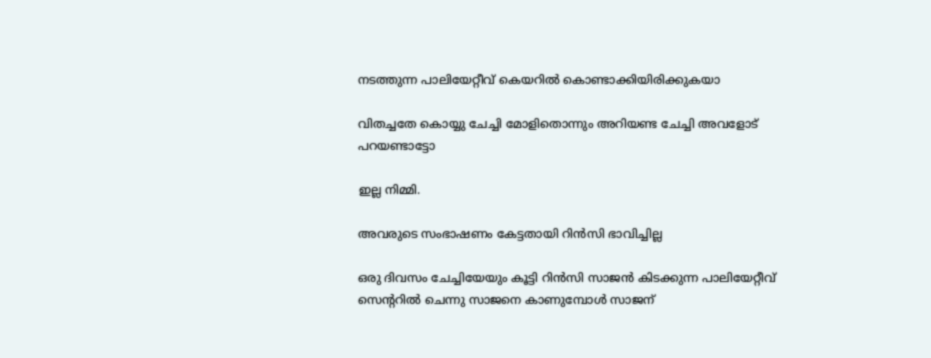നടത്തുന്ന പാലിയേറ്റീവ് കെയറിൽ കൊണ്ടാക്കിയിരിക്കുകയാ

വിതച്ചതേ കൊയ്യു ചേച്ചി മോളിതൊന്നും അറിയണ്ട ചേച്ചി അവളോട് പറയണ്ടാട്ടോ

ഇല്ല നിമ്മി.

അവരുടെ സംഭാഷണം കേട്ടതായി റിൻസി ഭാവിച്ചില്ല

ഒരു ദിവസം ചേച്ചിയേയും കൂട്ടി റിൻസി സാജൻ കിടക്കുന്ന പാലിയേറ്റീവ് സെൻ്ററിൽ ചെന്നു സാജനെ കാണുമ്പോൾ സാജന്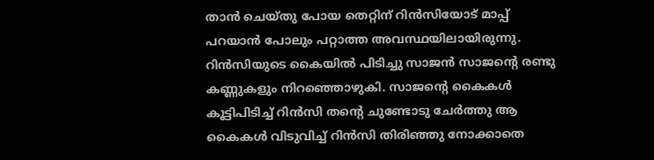താൻ ചെയ്തു പോയ തെറ്റിന് റിൻസിയോട് മാപ്പ് പറയാൻ പോലും പറ്റാത്ത അവസ്ഥയിലായിരുന്നു. റിൻസിയുടെ കൈയിൽ പിടിച്ചു സാജൻ സാജൻ്റെ രണ്ടു കണ്ണുകളും നിറഞ്ഞൊഴുകി. സാജൻ്റെ കൈകൾ കൂട്ടിപിടിച്ച് റിൻസി തൻ്റെ ചുണ്ടോടു ചേർത്തു ആ കൈകൾ വിടുവിച്ച് റിൻസി തിരിഞ്ഞു നോക്കാതെ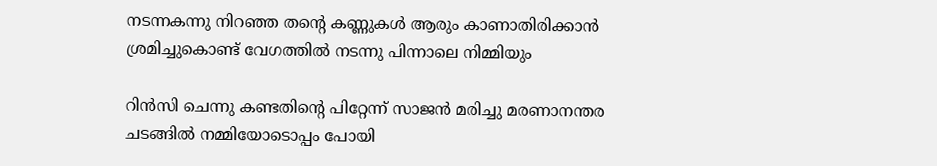നടന്നകന്നു നിറഞ്ഞ തൻ്റെ കണ്ണുകൾ ആരും കാണാതിരിക്കാൻ ശ്രമിച്ചുകൊണ്ട് വേഗത്തിൽ നടന്നു പിന്നാലെ നിമ്മിയും

റിൻസി ചെന്നു കണ്ടതിൻ്റെ പിറ്റേന്ന് സാജൻ മരിച്ചു മരണാനന്തര ചടങ്ങിൽ നമ്മിയോടൊപ്പം പോയി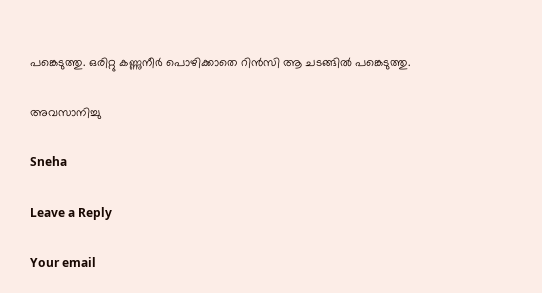പങ്കെടുത്തു. ഒരിറ്റു കണ്ണുനീർ പൊഴിക്കാതെ റിൻസി ആ ചടങ്ങിൽ പങ്കെടുത്തു.

അവസാനിച്ചു

Sneha

Leave a Reply

Your email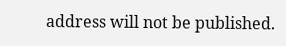address will not be published.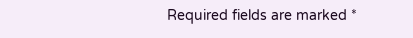Required fields are marked *